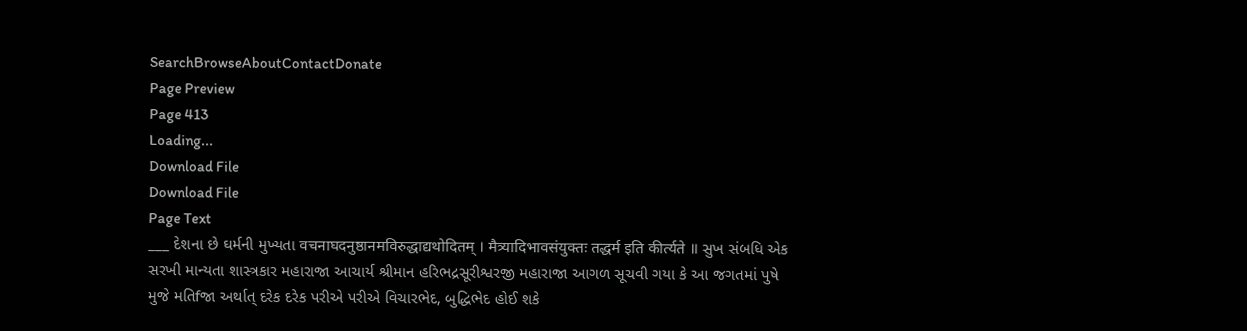SearchBrowseAboutContactDonate
Page Preview
Page 413
Loading...
Download File
Download File
Page Text
___ દેશના છે ઘર્મની મુખ્યતા वचनाघदनुष्ठानमविरुद्धाद्यथोदितम् । मैत्र्यादिभावसंयुक्तः तद्धर्म इति कीर्त्यते ॥ સુખ સંબધિ એક સરખી માન્યતા શાસ્ત્રકાર મહારાજા આચાર્ય શ્રીમાન હરિભદ્રસૂરીશ્વરજી મહારાજા આગળ સૂચવી ગયા કે આ જગતમાં પુષે મુજે મતિfજા અર્થાત્ દરેક દરેક પરીએ પરીએ વિચારભેદ, બુદ્ધિભેદ હોઈ શકે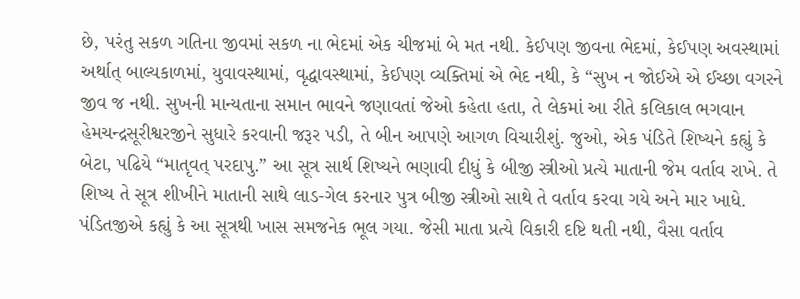છે, પરંતુ સકળ ગતિના જીવમાં સકળ ના ભેદમાં એક ચીજમાં બે મત નથી. કેઈપણ જીવના ભેદમાં, કેઈપણ અવસ્થામાં અર્થાત્ બાલ્યકાળમાં, યુવાવસ્થામાં, વૃદ્ધાવસ્થામાં, કેઈપણ વ્યક્તિમાં એ ભેદ નથી, કે “સુખ ન જોઈએ એ ઈચ્છા વગરને જીવ જ નથી. સુખની માન્યતાના સમાન ભાવને જણાવતાં જેઓ કહેતા હતા, તે લેકમાં આ રીતે કલિકાલ ભગવાન હેમચન્દ્રસૂરીશ્વરજીને સુધારે કરવાની જરૂર પડી, તે બીન આપણે આગળ વિચારીશું. જુઓ, એક પંડિતે શિષ્યને કહ્યું કે બેટા, પઢિયે “માતૃવત્ પરદાપુ.” આ સૂત્ર સાર્થ શિષ્યને ભણાવી દીધું કે બીજી સ્ત્રીઓ પ્રત્યે માતાની જેમ વર્તાવ રાખે. તે શિષ્ય તે સૂત્ર શીખીને માતાની સાથે લાડ-ગેલ કરનાર પુત્ર બીજી સ્ત્રીઓ સાથે તે વર્તાવ કરવા ગયે અને માર ખાધે. પંડિતજીએ કહ્યું કે આ સૂત્રથી ખાસ સમજનેક ભૂલ ગયા. જેસી માતા પ્રત્યે વિકારી દષ્ટિ થતી નથી, વૈસા વર્તાવ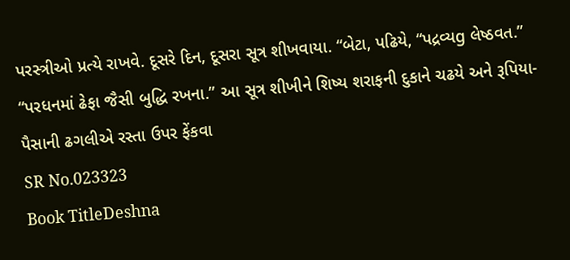પરસ્ત્રીઓ પ્રત્યે રાખવે. દૂસરે દિન, દૂસરા સૂત્ર શીખવાયા. “બેટા, પઢિયે, “પદ્રવ્યg લેષ્ઠવત.” “પરધનમાં ઢેફા જૈસી બુદ્ધિ રખના.” આ સૂત્ર શીખીને શિષ્ય શરાફની દુકાને ચઢયે અને રૂપિયા-પૈસાની ઢગલીએ રસ્તા ઉપર ફેંકવા
SR No.023323
Book TitleDeshna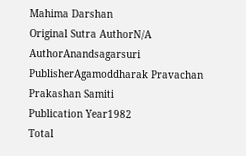Mahima Darshan
Original Sutra AuthorN/A
AuthorAnandsagarsuri
PublisherAgamoddharak Pravachan Prakashan Samiti
Publication Year1982
Total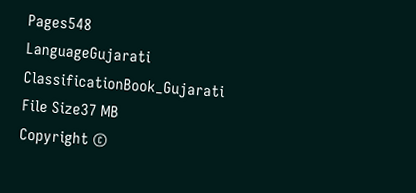Pages548
LanguageGujarati
ClassificationBook_Gujarati
File Size37 MB
Copyright ©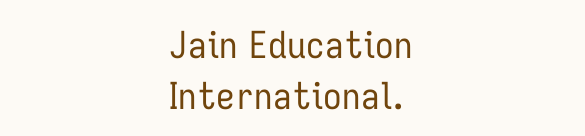Jain Education International.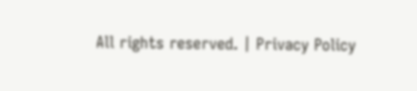All rights reserved. | Privacy Policy